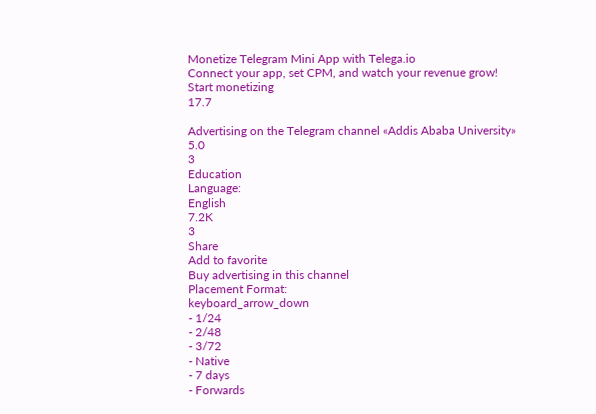Monetize Telegram Mini App with Telega.io
Connect your app, set CPM, and watch your revenue grow!
Start monetizing
17.7

Advertising on the Telegram channel «Addis Ababa University»
5.0
3
Education
Language:
English
7.2K
3
Share
Add to favorite
Buy advertising in this channel
Placement Format:
keyboard_arrow_down
- 1/24
- 2/48
- 3/72
- Native
- 7 days
- Forwards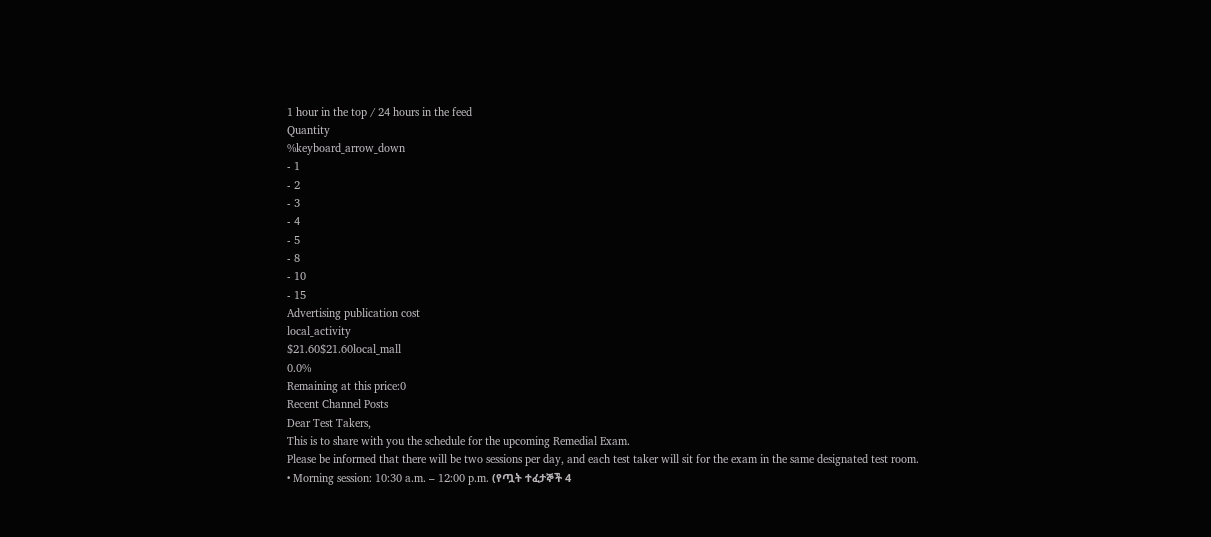1 hour in the top / 24 hours in the feed
Quantity
%keyboard_arrow_down
- 1
- 2
- 3
- 4
- 5
- 8
- 10
- 15
Advertising publication cost
local_activity
$21.60$21.60local_mall
0.0%
Remaining at this price:0
Recent Channel Posts
Dear Test Takers,
This is to share with you the schedule for the upcoming Remedial Exam.
Please be informed that there will be two sessions per day, and each test taker will sit for the exam in the same designated test room.
• Morning session: 10:30 a.m. – 12:00 p.m. (የጧት ተፈታኞች 4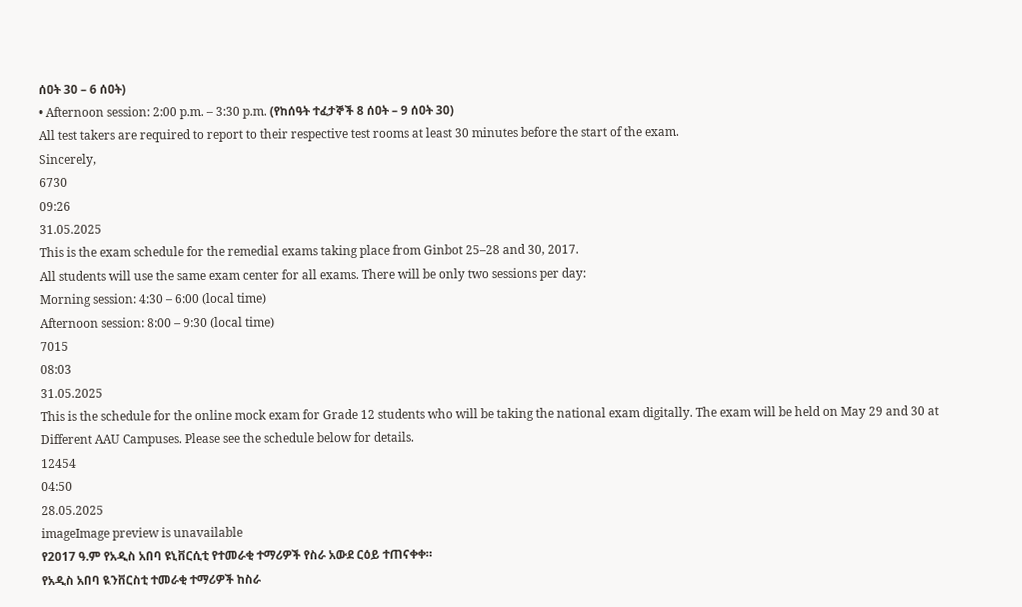ሰዐት 30 – 6 ሰዐት)
• Afternoon session: 2:00 p.m. – 3:30 p.m. (የከሰዓት ተፈታኞች 8 ሰዐት – 9 ሰዐት 30)
All test takers are required to report to their respective test rooms at least 30 minutes before the start of the exam.
Sincerely,
6730
09:26
31.05.2025
This is the exam schedule for the remedial exams taking place from Ginbot 25–28 and 30, 2017.
All students will use the same exam center for all exams. There will be only two sessions per day:
Morning session: 4:30 – 6:00 (local time)
Afternoon session: 8:00 – 9:30 (local time)
7015
08:03
31.05.2025
This is the schedule for the online mock exam for Grade 12 students who will be taking the national exam digitally. The exam will be held on May 29 and 30 at Different AAU Campuses. Please see the schedule below for details.
12454
04:50
28.05.2025
imageImage preview is unavailable
የ2017 ዓ.ም የአዲስ አበባ ዩኒቨርሲቲ የተመራቂ ተማሪዎች የስራ አውደ ርዕይ ተጠናቀቀ።
የአዲስ አበባ ዪንቨርስቲ ተመራቂ ተማሪዎች ከስራ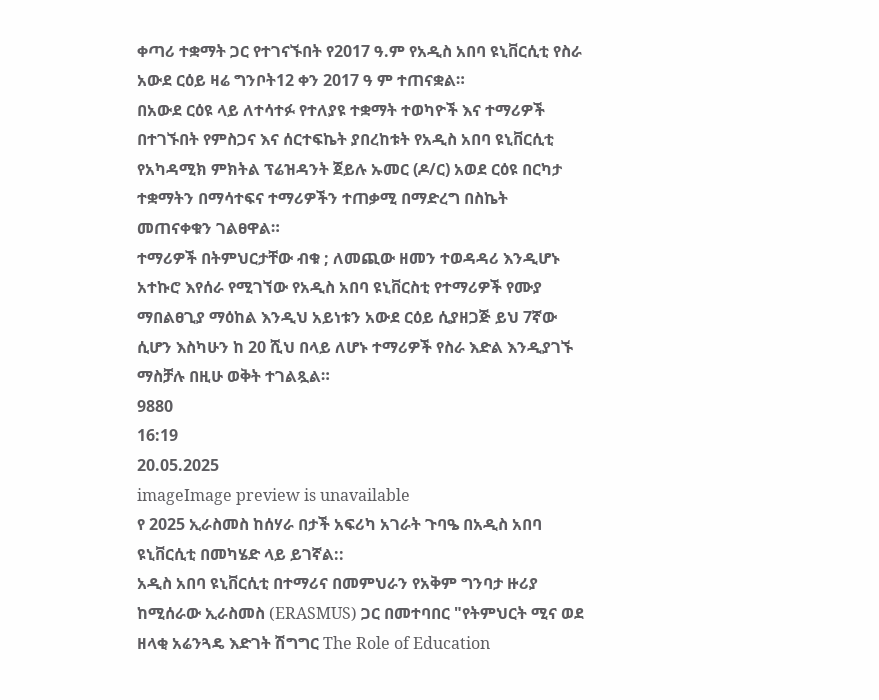ቀጣሪ ተቋማት ጋር የተገናኙበት የ2017 ዓ.ም የአዲስ አበባ ዩኒቨርሲቲ የስራ አውደ ርዕይ ዛሬ ግንቦት12 ቀን 2017 ዓ ም ተጠናቋል።
በአውደ ርዕዩ ላይ ለተሳተፉ የተለያዩ ተቋማት ተወካዮች እና ተማሪዎች በተገኙበት የምስጋና እና ሰርተፍኬት ያበረከቱት የአዲስ አበባ ዩኒቨርሲቲ የአካዳሚክ ምክትል ፕሬዝዳንት ጀይሉ ኡመር (ዶ/ር) አወደ ርዕዩ በርካታ ተቋማትን በማሳተፍና ተማሪዎችን ተጠቃሚ በማድረግ በስኬት መጠናቀቁን ገልፀዋል።
ተማሪዎች በትምህርታቸው ብቁ ; ለመጪው ዘመን ተወዳዳሪ እንዲሆኑ አተኩሮ እየሰራ የሚገኘው የአዲስ አበባ ዩኒቨርስቲ የተማሪዎች የሙያ ማበልፀጊያ ማዕከል እንዲህ አይነቱን አውደ ርዕይ ሲያዘጋጅ ይህ 7ኛው ሲሆን እስካሁን ከ 20 ሺህ በላይ ለሆኑ ተማሪዎች የስራ እድል እንዲያገኙ ማስቻሉ በዚሁ ወቅት ተገልጿል።
9880
16:19
20.05.2025
imageImage preview is unavailable
የ 2025 ኢራስመስ ከሰሃራ በታች አፍሪካ አገራት ጉባዔ በአዲስ አበባ ዩኒቨርሲቲ በመካሄድ ላይ ይገኛል::
አዲስ አበባ ዩኒቨርሲቲ በተማሪና በመምህራን የአቅም ግንባታ ዙሪያ ከሚሰራው ኢራስመስ (ERASMUS) ጋር በመተባበር "የትምህርት ሚና ወደ ዘላቂ አሬንጓዴ እድገት ሽግግር The Role of Education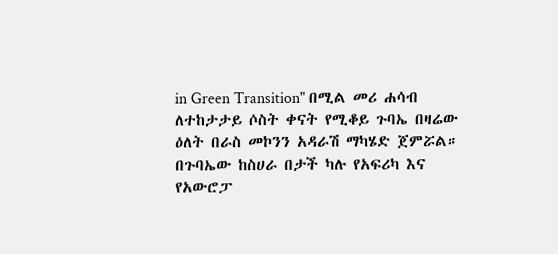in Green Transition" በሚል መሪ ሐሳብ ለተከታታይ ሶስት ቀናት የሚቆይ ጉባኤ በዛሬው ዕለት በራስ መኮንን አዳራሽ ማካሄድ ጀምሯል።
በጉባኤው ከስሀራ በታች ካሉ የአፍሪካ እና የአውሮፓ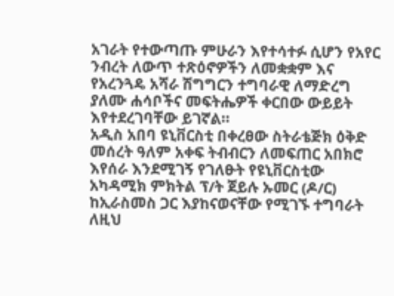አገራት የተውጣጡ ምሁራን እየተሳተፉ ሲሆን የአየር ንብረት ለውጥ ተጽዕኖዎችን ለመቋቋም እና የአረንጓዴ አሻራ ሽግግርን ተግባራዊ ለማድረግ ያለሙ ሐሳቦችና መፍትሔዎች ቀርበው ውይይት እየተደረገባቸው ይገኛል።
አዲስ አበባ ዩኒቨርስቲ በቀረፀው ስትራቴጅክ ዕቅድ መሰረት ዓለም አቀፍ ትብብርን ለመፍጠር አበክሮ እየሰራ እንደሚገኝ የገለፁት የዩኒቨርስቲው አካዳሚክ ምክትል ፕ/ት ጀይሉ ኡመር (ዶ/ር) ከኢራስመስ ጋር እያከናወናቸው የሚገኙ ተግባራት ለዚህ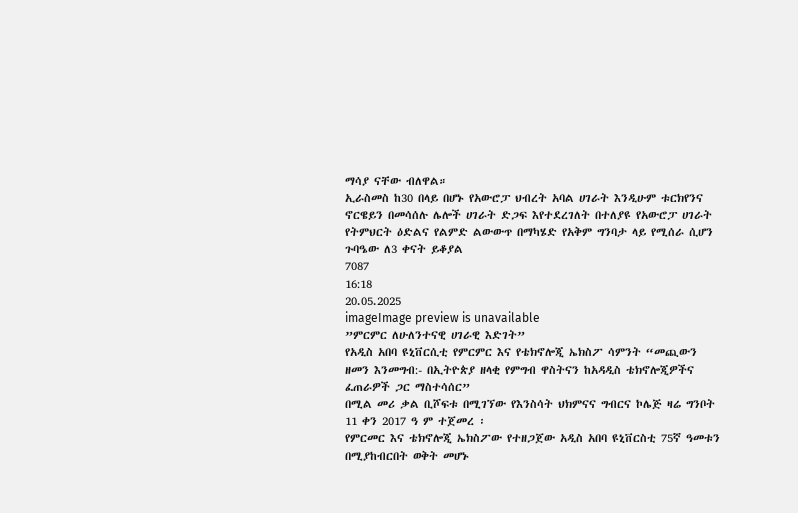ማሳያ ናቸው ብለዋል።
ኢራስመስ ከ30 በላይ በሆኑ የአውሮፓ ህብረት አባል ሀገራት እንዲሁም ቱርክየንና ኖርዌይን በመሳሰሉ ሌሎች ሀገራት ድጋፍ እየተደረገለት በተለያዩ የአውሮፓ ሀገራት የትምህርት ዕድልና የልምድ ልውውጥ በማካሄድ የአቅም ግንባታ ላይ የሚሰራ ሲሆን ጉባዔው ለ3 ቀናት ይቆያል
7087
16:18
20.05.2025
imageImage preview is unavailable
”ምርምር ለሁለንተናዊ ሀገራዊ እድገት”
የአዲስ አበባ ዩኒቨርሲቲ የምርምር እና የቴክኖሎጂ ኤክስፖ ሳምንት “መጪውን ዘመን እንመግብ:- በኢትዮጵያ ዘላቂ የምግብ ዋስትናን ከአዳዲስ ቴክኖሎጂዎችና ፈጠራዎች ጋር ማስተሳሰር”
በሚል መሪ ቃል ቢሾፍቱ በሚገኘው የእንስሳት ህክምናና ግብርና ኮሌጅ ዛሬ ግንቦት 11 ቀን 2017 ዓ ም ተጀመረ ፡
የምርመር እና ቴክኖሎጂ ኤክስፖው የተዘጋጀው አዲስ አበባ ዩኒቨርስቲ 75ኛ ዓመቱን በሚያከብርበት ወቅት መሆኑ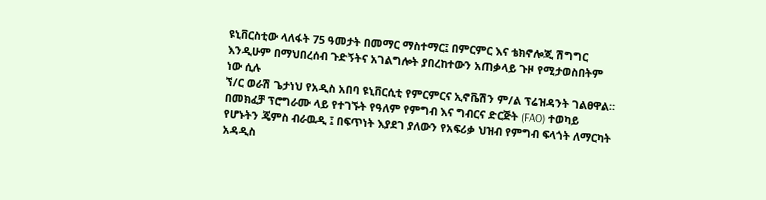ዩኒቨርስቲው ላለፋት 75 ዓመታት በመማር ማስተማር፤ በምርምር እና ቴክኖሎጂ ሽግግር እንዲሁም በማህበረሰብ ጉድኝትና አገልግሎት ያበረከተውን አጠቃላይ ጉዞ የሚታወስበትም ነው ሲሉ
ኘ/ር ወራሽ ጌታነህ የአዲስ አበባ ዩኒቨርሲቲ የምርምርና ኢኖቬሽን ም/ል ፕሬዝዳንት ገልፀዋል።
በመክፈቻ ፕሮግራሙ ላይ የተገኙት የዓለም የምግብ እና ግብርና ድርጅት (FAO) ተወካይ የሆኑትን ጄምስ ብራዉዲ ፤ በፍጥነት እያደገ ያለውን የአፍሪቃ ህዝብ የምግብ ፍላጎት ለማርካት አዳዲስ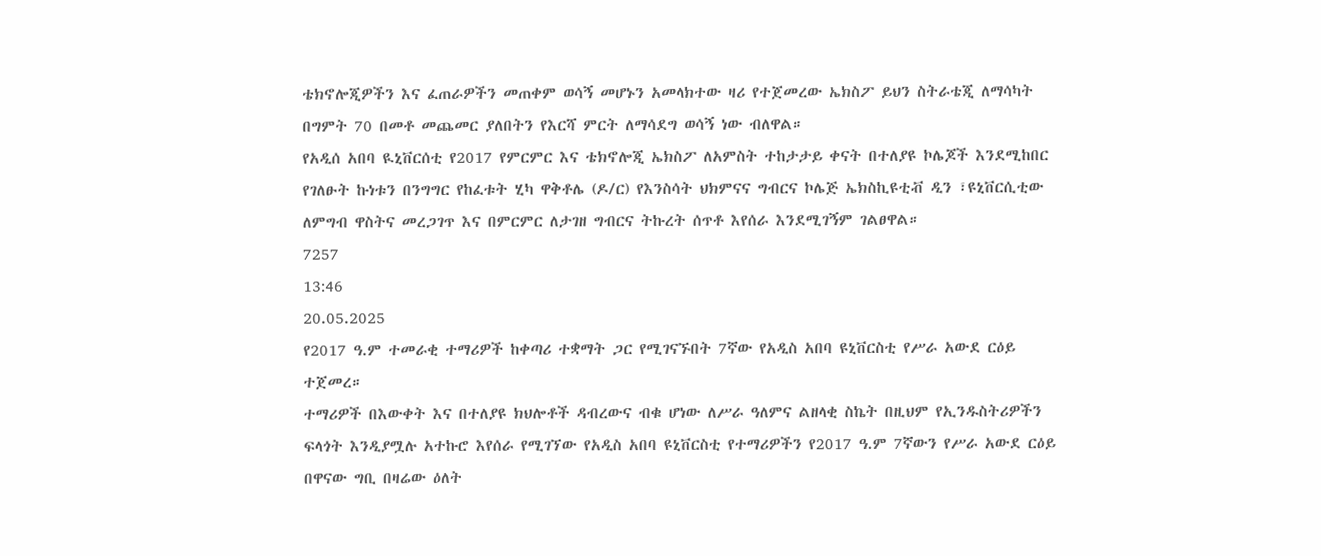ቴክኖሎጂዎችን እና ፈጠራዎችን መጠቀም ወሳኝ መሆኑን አመላክተው ዛሪ የተጀመረው ኤክስፖ ይህን ስትራቴጂ ለማሳካት በግምት 70 በመቶ መጨመር ያለበትን የእርሻ ምርት ለማሳደግ ወሳኝ ነው ብለዋል።
የአዲሰ አበባ ዪኒቨርሰቲ የ2017 የምርምር እና ቴክኖሎጂ ኤክስፖ ለአምስት ተከታታይ ቀናት በተለያዩ ኮሌጆች እንደሚከበር የገለፁት ኩነቱን በንግግር የከፈቱት ሂካ ዋቅቶሌ (ዶ/ር) የእንስሳት ህክምናና ግብርና ኮሌጅ ኤክስኪዩቲቭ ዲን ፣ዩኒቨርሲቲው ለምግብ ዋስትና መረጋገጥ እና በምርምር ለታገዘ ግብርና ትኩረት ሰጥቶ እየሰራ እንደሚገኝም ገልፀዋል።
7257
13:46
20.05.2025
የ2017 ዓ.ም ተመራቂ ተማሪዎች ከቀጣሪ ተቋማት ጋር የሚገናኙበት 7ኛው የአዲስ አበባ ዩኒቨርስቲ የሥራ አውደ ርዕይ ተጀመረ።
ተማሪዎች በእውቀት እና በተለያዩ ክህሎቶች ዳብረውና ብቁ ሆነው ለሥራ ዓለምና ልዘላቂ ስኬት በዚህም የኢንዱስትሪዎችን ፍላጎት እንዲያሟሉ አተኩሮ እየሰራ የሚገኘው የአዲስ አበባ ዩኒቨርስቲ የተማሪዎችን የ2017 ዓ.ም 7ኛውን የሥራ አውደ ርዕይ በዋናው ግቢ በዛሬው ዕለት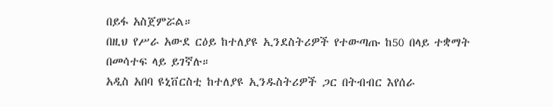በይፋ አስጀምሯል።
በዚህ የሥራ አውደ ርዕይ ከተለያዩ ኢንደስትሪዎች የተውጣጡ ከ50 በላይ ተቋማት በመሳተፍ ላይ ይገኛሉ።
አዲስ አበባ ዩኒቨርስቲ ከተለያዩ ኢንዱስትሪዎች ጋር በትብብር እየሰራ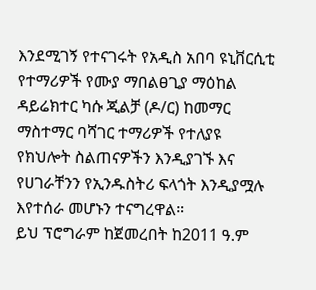እንደሚገኝ የተናገሩት የአዲስ አበባ ዩኒቨርሲቲ የተማሪዎች የሙያ ማበልፀጊያ ማዕከል ዳይሬክተር ካሱ ጂልቻ (ዶ/ር) ከመማር ማስተማር ባሻገር ተማሪዎች የተለያዩ የክህሎት ስልጠናዎችን እንዲያገኙ እና የሀገራቸንን የኢንዱስትሪ ፍላጎት እንዲያሟሉ እየተሰራ መሆኑን ተናግረዋል።
ይህ ፕሮግራም ከጀመረበት ከ2011 ዓ.ም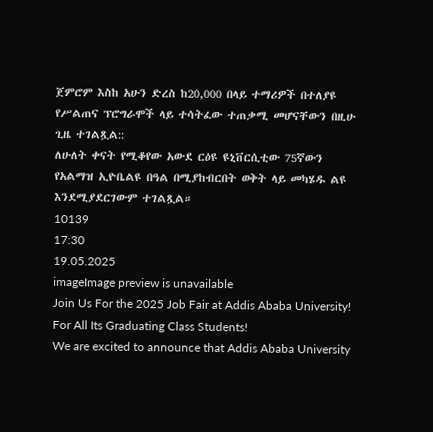ጀምሮም እስከ አሁን ድረስ ከ20,000 በላይ ተማሪዎች በተለያዩ የሥልጠና ፕሮግራሞች ላይ ተሳትፈው ተጠቃሚ መሆናቸውን በዚሁ ጊዜ ተገልጿል::
ለሁለት ቀናት የሚቆየው አውደ ርዕዩ ዩኒቨርሲቲው 75ኛውን የአልማዝ ኢዮቤልዩ በዓል በሚያከብርበት ወቅት ላይ መካሄዱ ልዩ እንደሚያደርገውም ተገልጿል።
10139
17:30
19.05.2025
imageImage preview is unavailable
Join Us For the 2025 Job Fair at Addis Ababa University!
For All Its Graduating Class Students!
We are excited to announce that Addis Ababa University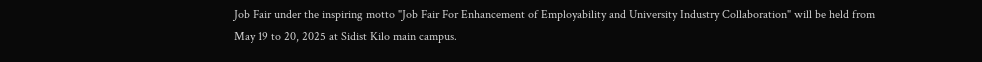Job Fair under the inspiring motto "Job Fair For Enhancement of Employability and University Industry Collaboration" will be held from May 19 to 20, 2025 at Sidist Kilo main campus.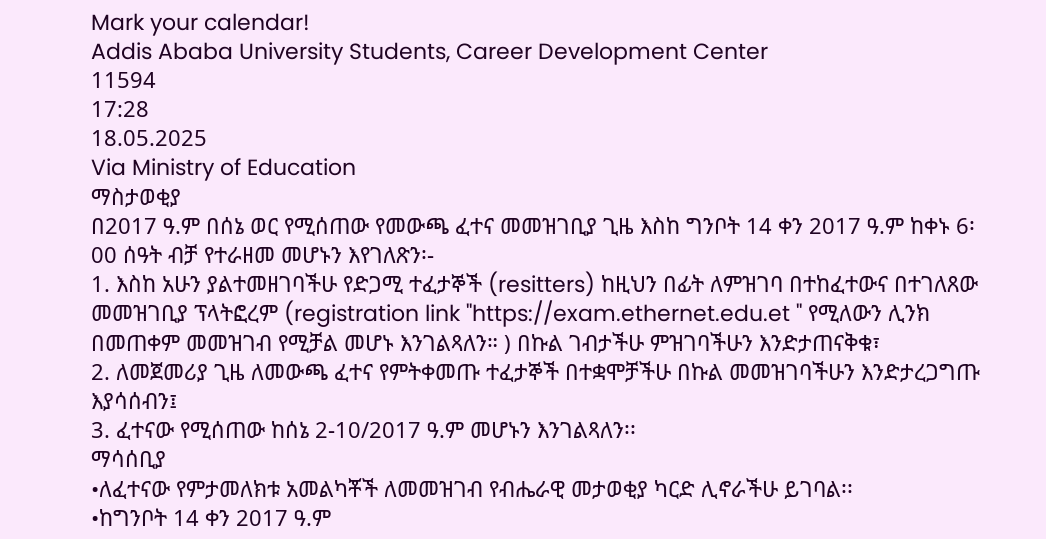Mark your calendar!
Addis Ababa University Students, Career Development Center
11594
17:28
18.05.2025
Via Ministry of Education
ማስታወቂያ
በ2017 ዓ.ም በሰኔ ወር የሚሰጠው የመውጫ ፈተና መመዝገቢያ ጊዜ እስከ ግንቦት 14 ቀን 2017 ዓ.ም ከቀኑ 6፡00 ሰዓት ብቻ የተራዘመ መሆኑን እየገለጽን፡-
1. እስከ አሁን ያልተመዘገባችሁ የድጋሚ ተፈታኞች (resitters) ከዚህን በፊት ለምዝገባ በተከፈተውና በተገለጸው መመዝገቢያ ፕላትፎረም (registration link "https://exam.ethernet.edu.et " የሚለውን ሊንክ በመጠቀም መመዝገብ የሚቻል መሆኑ እንገልጻለን። ) በኩል ገብታችሁ ምዝገባችሁን እንድታጠናቅቁ፣
2. ለመጀመሪያ ጊዜ ለመውጫ ፈተና የምትቀመጡ ተፈታኞች በተቋሞቻችሁ በኩል መመዝገባችሁን እንድታረጋግጡ እያሳሰብን፤
3. ፈተናው የሚሰጠው ከሰኔ 2-10/2017 ዓ.ም መሆኑን እንገልጻለን፡፡
ማሳሰቢያ
•ለፈተናው የምታመለክቱ አመልካቾች ለመመዝገብ የብሔራዊ መታወቂያ ካርድ ሊኖራችሁ ይገባል፡፡
•ከግንቦት 14 ቀን 2017 ዓ.ም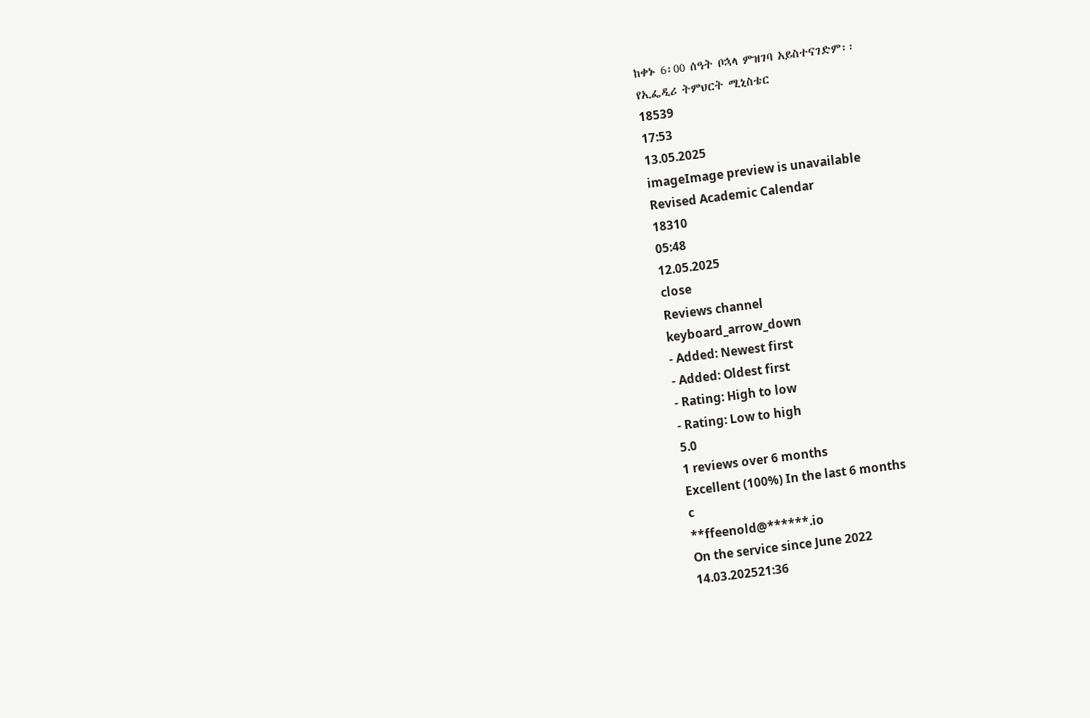ከቀኑ 6፡00 ሰዓት ቦኋላ ምዝገባ አይስተናገድም፡፡
የኢፌዲሪ ትምህርት ሚኒስቴር
18539
17:53
13.05.2025
imageImage preview is unavailable
Revised Academic Calendar
18310
05:48
12.05.2025
close
Reviews channel
keyboard_arrow_down
- Added: Newest first
- Added: Oldest first
- Rating: High to low
- Rating: Low to high
5.0
1 reviews over 6 months
Excellent (100%) In the last 6 months
c
**ffeenold@******.io
On the service since June 2022
14.03.202521:36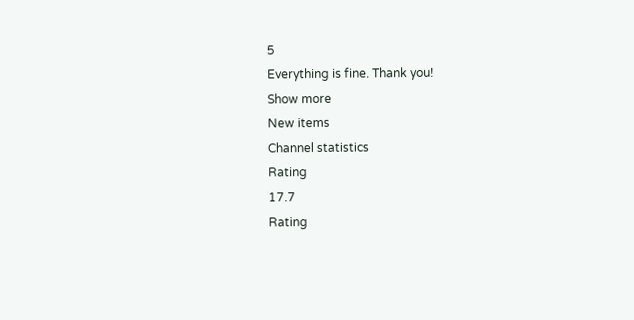5
Everything is fine. Thank you!
Show more
New items
Channel statistics
Rating
17.7
Rating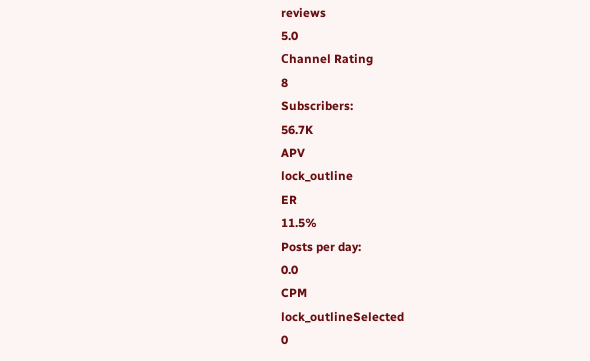reviews
5.0
Сhannel Rating
8
Subscribers:
56.7K
APV
lock_outline
ER
11.5%
Posts per day:
0.0
CPM
lock_outlineSelected
0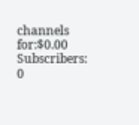channels for:$0.00
Subscribers:
0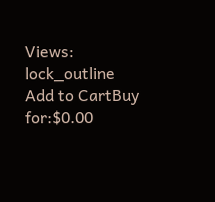Views:
lock_outline
Add to CartBuy for:$0.00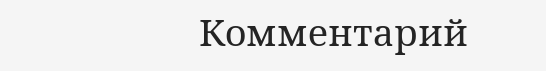Комментарий